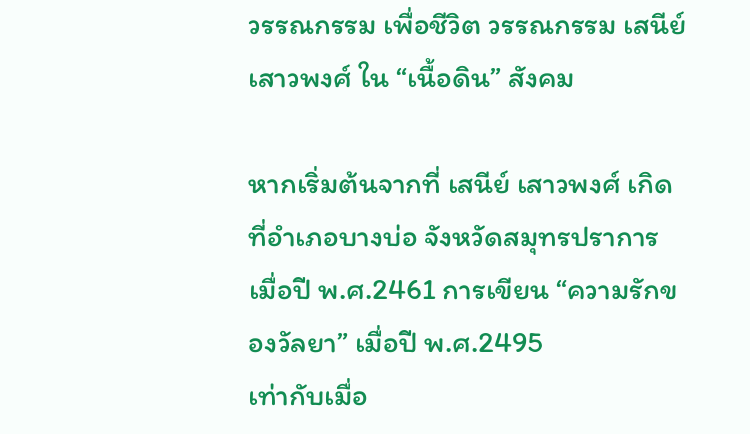วรรณกรรม เพื่อชีวิต วรรณกรรม เสนีย์ เสาวพงศ์ ใน “เนื้อดิน” สังคม

หากเริ่มต้นจากที่ เสนีย์ เสาวพงศ์ เกิดที่อำเภอบางบ่อ จังหวัดสมุทรปราการ เมื่อปี พ.ศ.2461 การเขียน “ความรักของวัลยา” เมื่อปี พ.ศ.2495
เท่ากับเมื่อ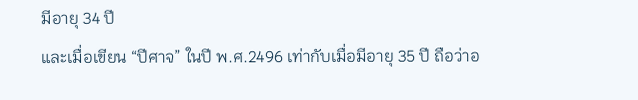มีอายุ 34 ปี
และเมื่อเขียน “ปีศาจ” ในปี พ.ศ.2496 เท่ากับเมื่อมีอายุ 35 ปี ถือว่าอ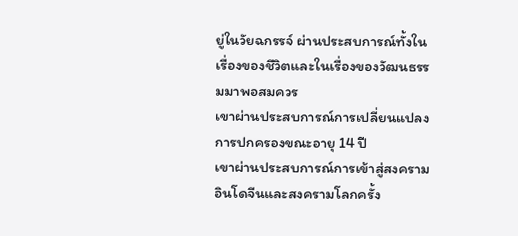ยู่ในวัยฉกรรจ์ ผ่านประสบการณ์ทั้งในเรื่องของชีวิตและในเรื่องของวัฒนธรรมมาพอสมควร
เขาผ่านประสบการณ์การเปลี่ยนแปลงการปกครองขณะอายุ 14 ปี
เขาผ่านประสบการณ์การเข้าสู่สงครามอินโดจีนและสงครามโลกครั้ง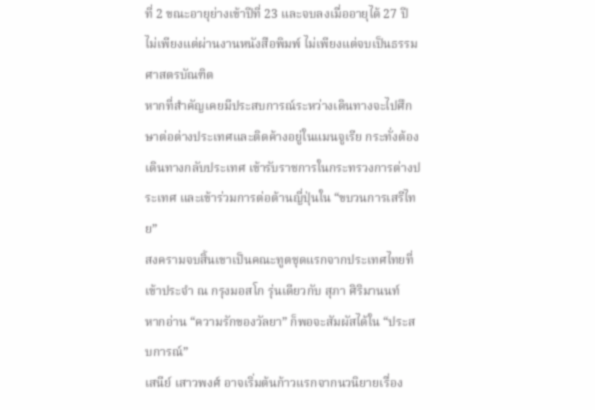ที่ 2 ขณะอายุย่างเข้าปีที่ 23 และจบลงเมื่ออายุได้ 27 ปี
ไม่เพียงแต่ผ่านงานหนังสือพิมพ์ ไม่เพียงแต่จบเป็นธรรมศาสตรบัณฑิต
หากที่สำคัญเคยมีประสบการณ์ระหว่างเดินทางจะไปศึกษาต่อต่างประเทศและติดค้างอยู่ในแมนจูเรีย กระทั่งต้องเดินทางกลับประเทศ เข้ารับราชการในกระทรวงการต่างประเทศ และเข้าร่วมการต่อต้านญี่ปุ่นใน “ขบวนการเสรีไทย”
สงครามจบสิ้นเขาเป็นคณะทูตชุดแรกจากประเทศไทยที่เข้าประจำ ณ กรุงมอสโก รุ่นเดียวกับ สุภา ศิริมานนท์
หากอ่าน “ความรักของวัลยา” ก็พอจะสัมผัสได้ใน “ประสบการณ์”
เสนีย์ เสาวพงศ์ อาจเริ่มต้นก้าวแรกจากนวนิยายเรื่อง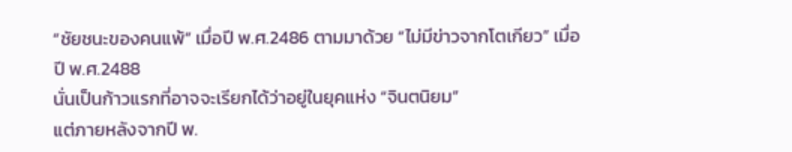“ชัยชนะของคนแพ้” เมื่อปี พ.ศ.2486 ตามมาด้วย “ไม่มีข่าวจากโตเกียว” เมื่อปี พ.ศ.2488
นั่นเป็นก้าวแรกที่อาจจะเรียกได้ว่าอยู่ในยุคแห่ง “จินตนิยม”
แต่ภายหลังจากปี พ.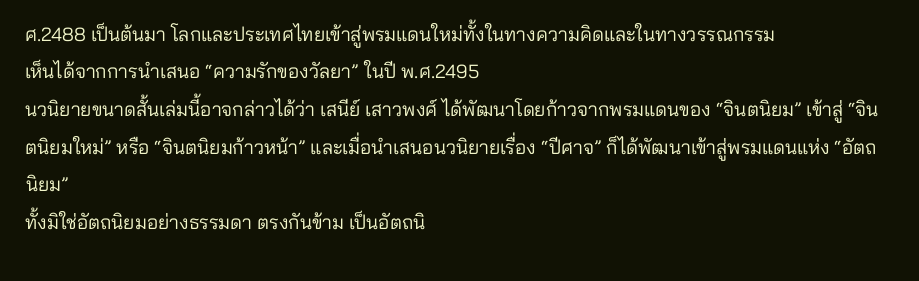ศ.2488 เป็นต้นมา โลกและประเทศไทยเข้าสู่พรมแดนใหม่ทั้งในทางความคิดและในทางวรรณกรรม
เห็นได้จากการนำเสนอ “ความรักของวัลยา” ในปี พ.ศ.2495
นวนิยายขนาดสั้นเล่มนี้อาจกล่าวได้ว่า เสนีย์ เสาวพงศ์ ได้พัฒนาโดยก้าวจากพรมแดนของ “จินตนิยม” เข้าสู่ “จินตนิยมใหม่” หรือ “จินตนิยมก้าวหน้า” และเมื่อนำเสนอนวนิยายเรื่อง “ปีศาจ” ก็ได้พัฒนาเข้าสู่พรมแดนแห่ง “อัตถนิยม”
ทั้งมิใช่อัตถนิยมอย่างธรรมดา ตรงกันข้าม เป็นอัตถนิ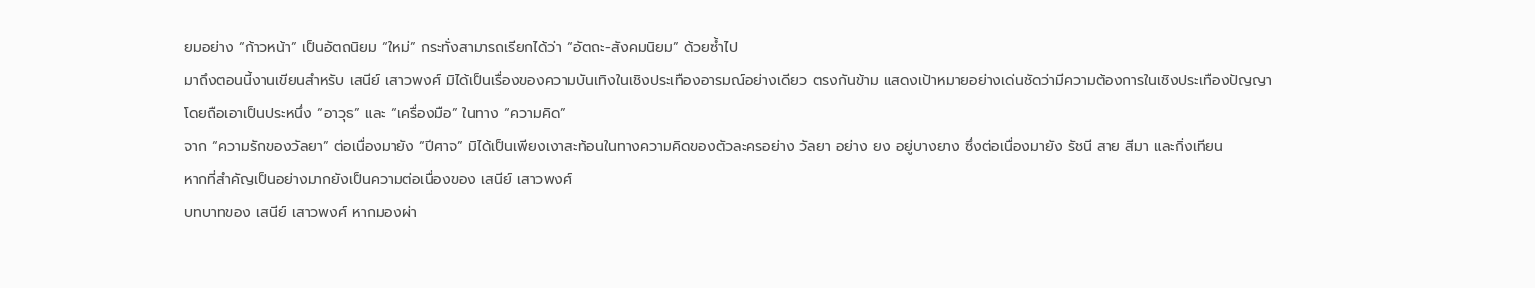ยมอย่าง “ก้าวหน้า” เป็นอัตถนิยม “ใหม่” กระทั่งสามารถเรียกได้ว่า “อัตถะ-สังคมนิยม” ด้วยซ้ำไป
มาถึงตอนนี้งานเขียนสำหรับ เสนีย์ เสาวพงศ์ มิได้เป็นเรื่องของความบันเทิงในเชิงประเทืองอารมณ์อย่างเดียว ตรงกันข้าม แสดงเป้าหมายอย่างเด่นชัดว่ามีความต้องการในเชิงประเทืองปัญญา
โดยถือเอาเป็นประหนึ่ง “อาวุธ” และ “เครื่องมือ” ในทาง “ความคิด”
จาก “ความรักของวัลยา” ต่อเนื่องมายัง “ปีศาจ” มิได้เป็นเพียงเงาสะท้อนในทางความคิดของตัวละครอย่าง วัลยา อย่าง ยง อยู่บางยาง ซึ่งต่อเนื่องมายัง รัชนี สาย สีมา และกิ่งเทียน
หากที่สำคัญเป็นอย่างมากยังเป็นความต่อเนื่องของ เสนีย์ เสาวพงศ์
บทบาทของ เสนีย์ เสาวพงศ์ หากมองผ่า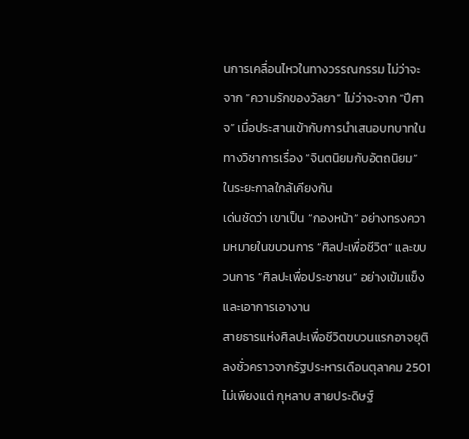นการเคลื่อนไหวในทางวรรณกรรม ไม่ว่าจะจาก “ความรักของวัลยา” ไม่ว่าจะจาก “ปีศาจ” เมื่อประสานเข้ากับการนำเสนอบทบาทในทางวิชาการเรื่อง “จินตนิยมกับอัตถนิยม” ในระยะกาลใกล้เคียงกัน
เด่นชัดว่า เขาเป็น “กองหน้า” อย่างทรงความหมายในขบวนการ “ศิลปะเพื่อชีวิต” และขบวนการ “ศิลปะเพื่อประชาชน” อย่างเข้มแข็งและเอาการเอางาน
สายธารแห่งศิลปะเพื่อชีวิตขบวนแรกอาจยุติลงชั่วคราวจากรัฐประหารเดือนตุลาคม 2501
ไม่เพียงแต่ กุหลาบ สายประดิษฐ์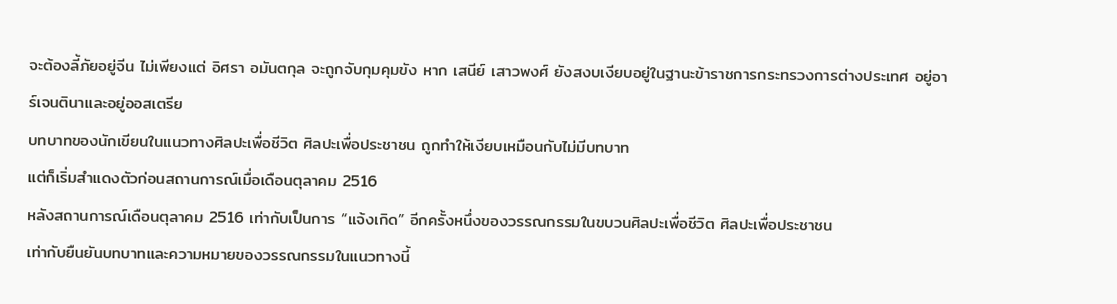จะต้องลี้ภัยอยู่จีน ไม่เพียงแต่ อิศรา อมันตกุล จะถูกจับกุมคุมขัง หาก เสนีย์ เสาวพงศ์ ยังสงบเงียบอยู่ในฐานะข้าราชการกระทรวงการต่างประเทศ อยู่อาร์เจนตินาและอยู่ออสเตรีย
บทบาทของนักเขียนในแนวทางศิลปะเพื่อชีวิต ศิลปะเพื่อประชาชน ถูกทำให้เงียบเหมือนกับไม่มีบทบาท
แต่ก็เริ่มสำแดงตัวก่อนสถานการณ์เมื่อเดือนตุลาคม 2516
หลังสถานการณ์เดือนตุลาคม 2516 เท่ากับเป็นการ “แจ้งเกิด” อีกครั้งหนึ่งของวรรณกรรมในขบวนศิลปะเพื่อชีวิต ศิลปะเพื่อประชาชน
เท่ากับยืนยันบทบาทและความหมายของวรรณกรรมในแนวทางนี้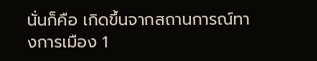นั่นก็คือ เกิดขึ้นจากสถานการณ์ทางการเมือง 1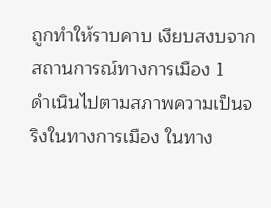ถูกทำให้ราบคาบ เงียบสงบจากสถานการณ์ทางการเมือง 1
ดำเนินไปตามสภาพความเป็นจริงในทางการเมือง ในทาง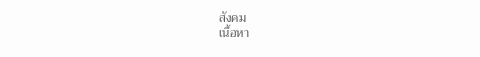สังคม
เนื้อหา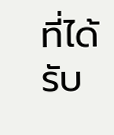ที่ได้รับ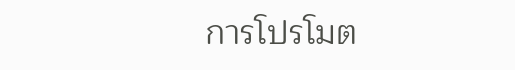การโปรโมต